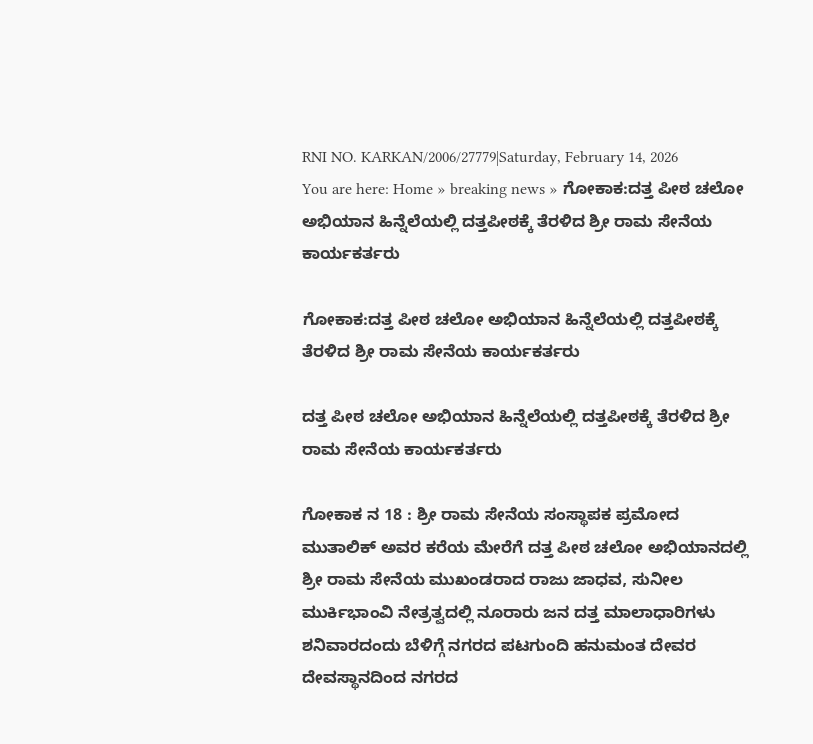RNI NO. KARKAN/2006/27779|Saturday, February 14, 2026
You are here: Home » breaking news » ಗೋಕಾಕ:ದತ್ತ ಪೀಠ ಚಲೋ ಅಭಿಯಾನ ಹಿನ್ನೆಲೆಯಲ್ಲಿ ದತ್ತಪೀಠಕ್ಕೆ ತೆರಳಿದ ಶ್ರೀ ರಾಮ ಸೇನೆಯ ಕಾರ್ಯಕರ್ತರು

ಗೋಕಾಕ:ದತ್ತ ಪೀಠ ಚಲೋ ಅಭಿಯಾನ ಹಿನ್ನೆಲೆಯಲ್ಲಿ ದತ್ತಪೀಠಕ್ಕೆ ತೆರಳಿದ ಶ್ರೀ ರಾಮ ಸೇನೆಯ ಕಾರ್ಯಕರ್ತರು

ದತ್ತ ಪೀಠ ಚಲೋ ಅಭಿಯಾನ ಹಿನ್ನೆಲೆಯಲ್ಲಿ ದತ್ತಪೀಠಕ್ಕೆ ತೆರಳಿದ ಶ್ರೀ ರಾಮ ಸೇನೆಯ ಕಾರ್ಯಕರ್ತರು

ಗೋಕಾಕ ನ 18 : ಶ್ರೀ ರಾಮ ಸೇನೆಯ ಸಂಸ್ಥಾಪಕ ಪ್ರಮೋದ ಮುತಾಲಿಕ್ ಅವರ ಕರೆಯ ಮೇರೆಗೆ ದತ್ತ ಪೀಠ ಚಲೋ ಅಭಿಯಾನದಲ್ಲಿ ಶ್ರೀ ರಾಮ ಸೇನೆಯ ಮುಖಂಡರಾದ ರಾಜು ಜಾಧವ, ಸುನೀಲ ಮುರ್ಕಿಭಾಂವಿ ನೇತ್ರತ್ವದಲ್ಲಿ ನೂರಾರು ಜನ ದತ್ತ ಮಾಲಾಧಾರಿಗಳು ಶನಿವಾರದಂದು ಬೆಳಿಗ್ಗೆ ನಗರದ ಪಟಗುಂದಿ ಹನುಮಂತ ದೇವರ ದೇವಸ್ಥಾನದಿಂದ ನಗರದ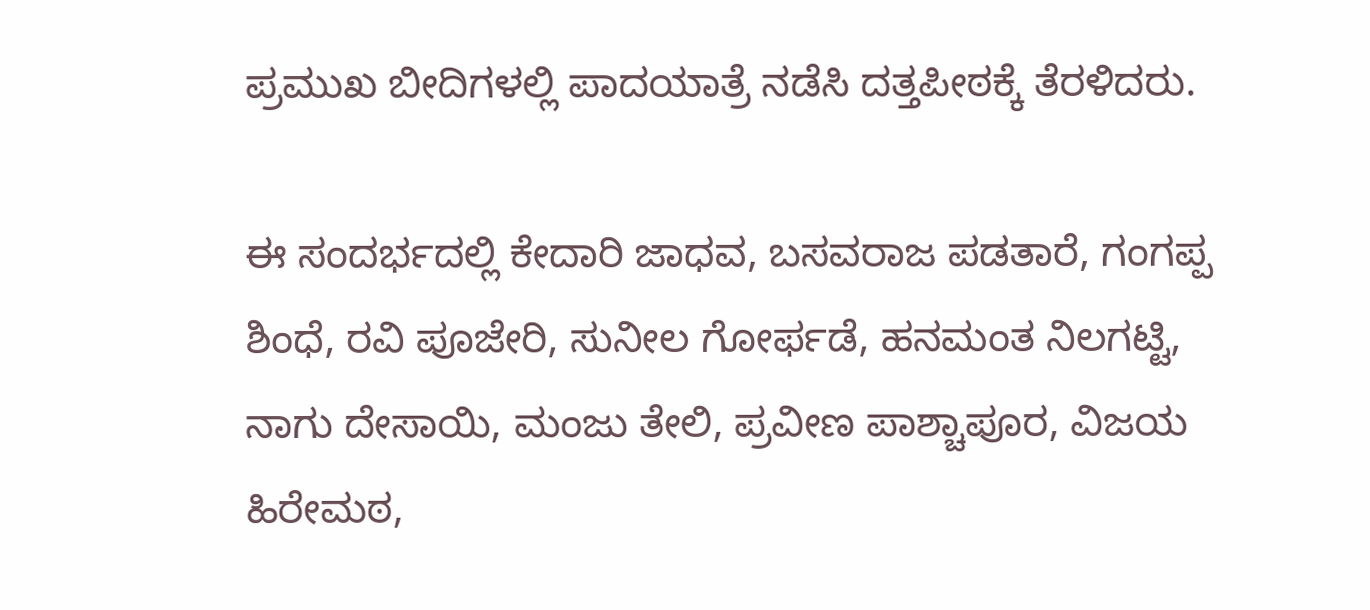ಪ್ರಮುಖ ಬೀದಿಗಳಲ್ಲಿ ಪಾದಯಾತ್ರೆ ನಡೆಸಿ ದತ್ತಪೀಠಕ್ಕೆ ತೆರಳಿದರು.

ಈ ಸಂದರ್ಭದಲ್ಲಿ ಕೇದಾರಿ ಜಾಧವ, ಬಸವರಾಜ ಪಡತಾರೆ, ಗಂಗಪ್ಪ ಶಿಂಧೆ, ರವಿ ಪೂಜೇರಿ, ಸುನೀಲ ಗೋರ್ಫಡೆ, ಹನಮಂತ ನಿಲಗಟ್ಟಿ, ನಾಗು ದೇಸಾಯಿ, ಮಂಜು ತೇಲಿ, ಪ್ರವೀಣ ಪಾಶ್ಚಾಪೂರ, ವಿಜಯ ಹಿರೇಮಠ,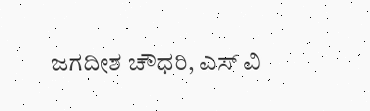ಜಗದೀಶ ಚೌಧರಿ, ಎಸ್ ವಿ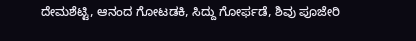ದೇಮಶೆಟ್ಟಿ, ಆನಂದ ಗೋಟಡಕಿ, ಸಿದ್ದು ಗೋರ್ಫಡೆ, ಶಿವು ಪೂಜೇರಿ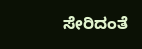ಸೇರಿದಂತೆ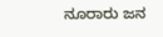ನೂರಾರು ಜನ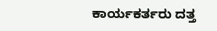ಕಾರ್ಯಕರ್ತರು ದತ್ತ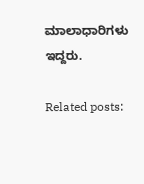ಮಾಲಾಧಾರಿಗಳು ಇದ್ದರು.

Related posts: